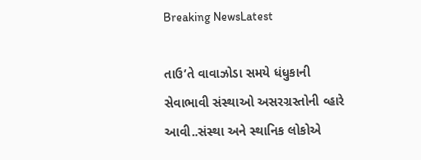Breaking NewsLatest

તાઉ’તે વાવાઝોડા સમયે ધંધુકાની સેવાભાવી સંસ્થાઓ અસરગ્રસ્તોની વ્હારે આવી..સંસ્થા અને સ્થાનિક લોકોએ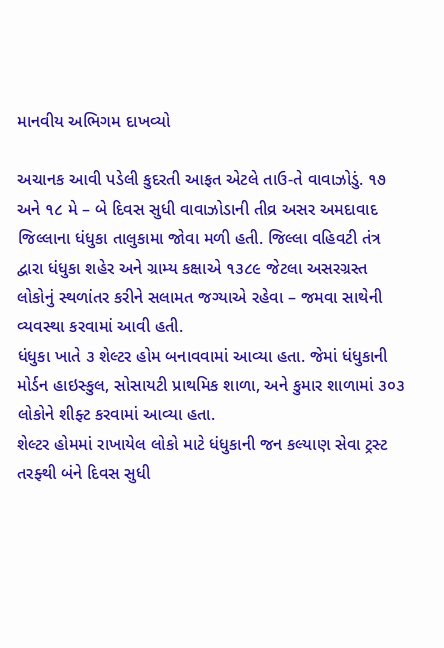માનવીય અભિગમ દાખવ્યો

અચાનક આવી પડેલી કુદરતી આફત એટલે તાઉ-તે વાવાઝોડું. ૧૭ અને ૧૮ મે – બે દિવસ સુધી વાવાઝોડાની તીવ્ર અસર અમદાવાદ જિલ્લાના ધંધુકા તાલુકામા જોવા મળી હતી. જિલ્લા વહિવટી તંત્ર દ્વારા ધંધુકા શહેર અને ગ્રામ્ય કક્ષાએ ૧૩૮૯ જેટલા અસરગ્રસ્ત લોકોનું સ્થળાંતર કરીને સલામત જગ્યાએ રહેવા – જમવા સાથેની વ્યવસ્થા કરવામાં આવી હતી.
ધંધુકા ખાતે ૩ શેલ્ટર હોમ બનાવવામાં આવ્યા હતા. જેમાં ધંધુકાની મોર્ડન હાઇસ્કુલ, સોસાયટી પ્રાથમિક શાળા, અને કુમાર શાળામાં ૩૦૩ લોકોને શીફ્ટ કરવામાં આવ્યા હતા.
શેલ્ટર હોમમાં રાખાયેલ લોકો માટે ધંધુકાની જન કલ્યાણ સેવા ટ્રસ્ટ તરફ્થી બંને દિવસ સુધી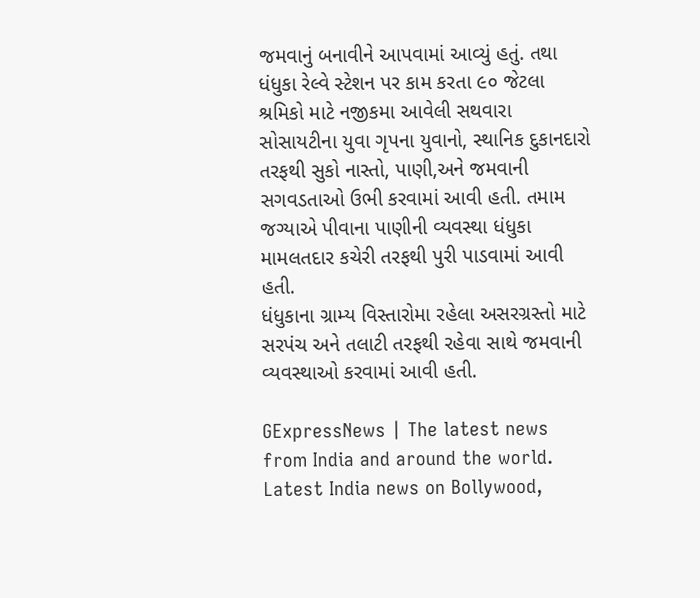જમવાનું બનાવીને આપવામાં આવ્યું હતું. તથા ધંધુકા રેલ્વે સ્ટેશન પર કામ કરતા ૯૦ જેટલા શ્રમિકો માટે નજીકમા આવેલી સથવારા સોસાયટીના યુવા ગૃપના યુવાનો, સ્થાનિક દુકાનદારો તરફથી સુકો નાસ્તો, પાણી,અને જમવાની સગવડતાઓ ઉભી કરવામાં આવી હતી. તમામ જગ્યાએ પીવાના પાણીની વ્યવસ્થા ધંધુકા મામલતદાર કચેરી તરફથી પુરી પાડવામાં આવી હતી.
ધંધુકાના ગ્રામ્ય વિસ્તારોમા રહેલા અસરગ્રસ્તો માટે સરપંચ અને તલાટી તરફથી રહેવા સાથે જમવાની વ્યવસ્થાઓ કરવામાં આવી હતી.

GExpressNews | The latest news from India and around the world. Latest India news on Bollywood,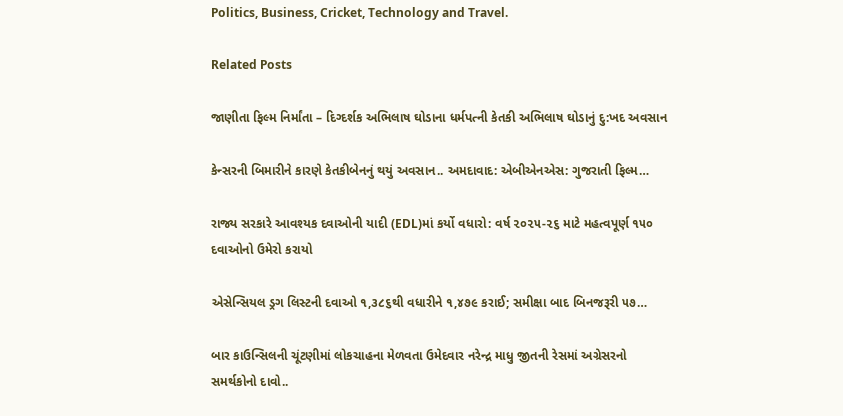Politics, Business, Cricket, Technology and Travel.

Related Posts

જાણીતા ફિલ્મ નિર્માંતા – દિગ્દર્શક અભિલાષ ઘોડાના ધર્મપત્ની કેતકી અભિલાષ ઘોડાનું દુ:ખદ અવસાન

કેન્સરની બિમારીને કારણે કેતકીબેનનું થયું અવસાન.. અમદાવાદ: એબીએનએસ: ગુજરાતી ફિલ્મ…

રાજ્ય સરકારે આવશ્યક દવાઓની યાદી (EDL)માં કર્યો વધારો: વર્ષ ૨૦૨૫-૨૬ માટે મહત્વપૂર્ણ ૧૫૦ દવાઓનો ઉમેરો કરાયો

એસેન્સિયલ ડ્રગ લિસ્ટની દવાઓ ૧,૩૮૬થી વધારીને ૧,૪૭૯ કરાઈ; સમીક્ષા બાદ બિનજરૂરી ૫૭…

બાર કાઉન્સિલની ચૂંટણીમાં લોકચાહના મેળવતા ઉમેદવાર નરેન્દ્ર માધુ જીતની રેસમાં અગ્રેસરનો સમર્થકોનો દાવો..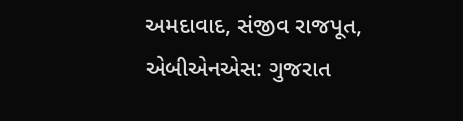અમદાવાદ, સંજીવ રાજપૂત, એબીએનએસ: ગુજરાત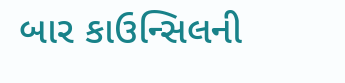બાર કાઉન્સિલની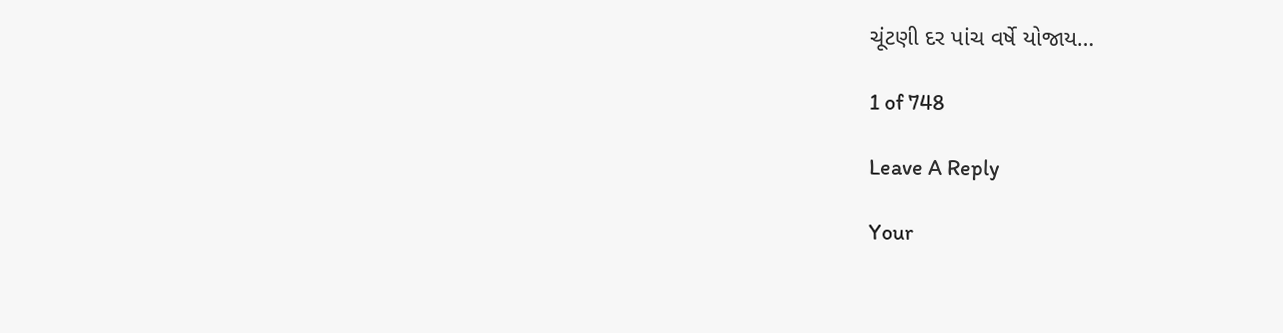ચૂંટણી દર પાંચ વર્ષે યોજાય…

1 of 748

Leave A Reply

Your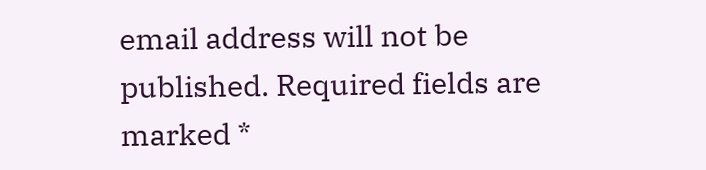email address will not be published. Required fields are marked *